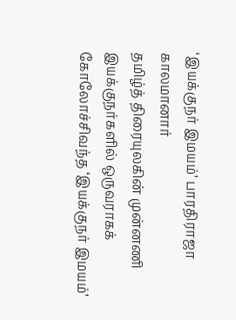‘இயக்குநர் இமயம்’ பாரதிராஜா காலமானார்
தமிழ்த் திரையுலகின் முன்னணி இயக்குநர்களில் ஒருவராகக் கோலோச்சிவந்த ‘இயக்குநர் இமயம்’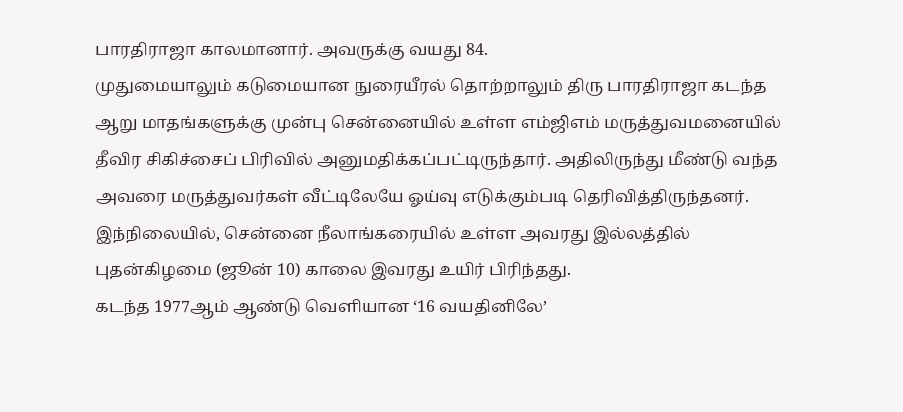பாரதிராஜா காலமானார். அவருக்கு வயது 84.
முதுமையாலும் கடுமையான நுரையீரல் தொற்றாலும் திரு பாரதிராஜா கடந்த ஆறு மாதங்களுக்கு முன்பு சென்னையில் உள்ள எம்ஜிஎம் மருத்துவமனையில் தீவிர சிகிச்சைப் பிரிவில் அனுமதிக்கப்பட்டிருந்தார். அதிலிருந்து மீண்டு வந்த அவரை மருத்துவர்கள் வீட்டிலேயே ஓய்வு எடுக்கும்படி தெரிவித்திருந்தனர்.
இந்நிலையில், சென்னை நீலாங்கரையில் உள்ள அவரது இல்லத்தில் புதன்கிழமை (ஜூன் 10) காலை இவரது உயிர் பிரிந்தது.
கடந்த 1977ஆம் ஆண்டு வெளியான ‘16 வயதினிலே’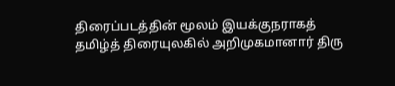திரைப்படத்தின் மூலம் இயக்குநராகத் தமிழ்த் திரையுலகில் அறிமுகமானார் திரு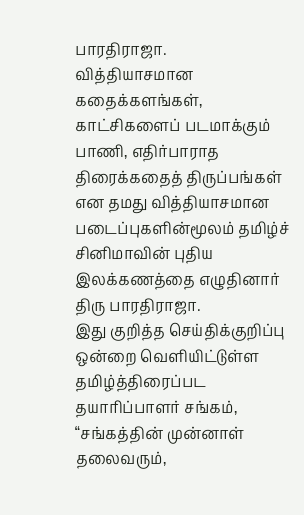பாரதிராஜா.
வித்தியாசமான கதைக்களங்கள், காட்சிகளைப் படமாக்கும் பாணி, எதிர்பாராத திரைக்கதைத் திருப்பங்கள் என தமது வித்தியாசமான படைப்புகளின்மூலம் தமிழ்ச் சினிமாவின் புதிய இலக்கணத்தை எழுதினார் திரு பாரதிராஜா.
இது குறித்த செய்திக்குறிப்பு ஒன்றை வெளியிட்டுள்ள தமிழ்த்திரைப்பட தயாரிப்பாளர் சங்கம், “சங்கத்தின் முன்னாள் தலைவரும்,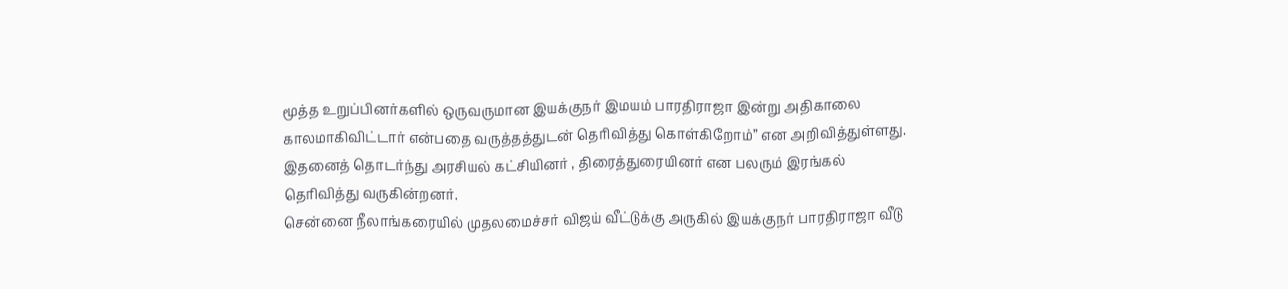மூத்த உறுப்பினர்களில் ஒருவருமான இயக்குநர் இமயம் பாரதிராஜா இன்று அதிகாலை காலமாகிவிட்டார் என்பதை வருத்தத்துடன் தெரிவித்து கொள்கிறோம்” என அறிவித்துள்ளது.
இதனைத் தொடர்ந்து அரசியல் கட்சியினர் , திரைத்துரையினர் என பலரும் இரங்கல் தெரிவித்து வருகின்றனர்.
சென்னை நீலாங்கரையில் முதலமைச்சர் விஜய் வீட்டுக்கு அருகில் இயக்குநர் பாரதிராஜா வீடு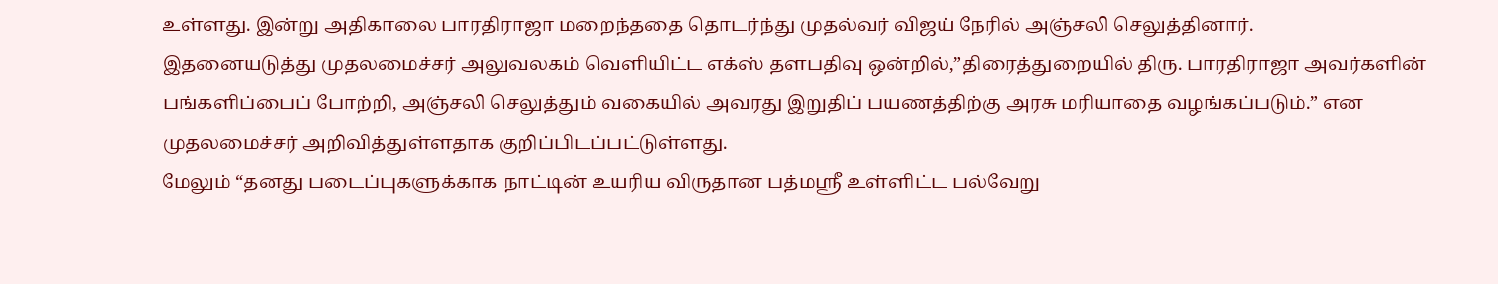உள்ளது. இன்று அதிகாலை பாரதிராஜா மறைந்ததை தொடர்ந்து முதல்வர் விஜய் நேரில் அஞ்சலி செலுத்தினார்.
இதனையடுத்து முதலமைச்சர் அலுவலகம் வெளியிட்ட எக்ஸ் தளபதிவு ஒன்றில்,”திரைத்துறையில் திரு. பாரதிராஜா அவர்களின் பங்களிப்பைப் போற்றி, அஞ்சலி செலுத்தும் வகையில் அவரது இறுதிப் பயணத்திற்கு அரசு மரியாதை வழங்கப்படும்.” என முதலமைச்சர் அறிவித்துள்ளதாக குறிப்பிடப்பட்டுள்ளது.
மேலும் “தனது படைப்புகளுக்காக நாட்டின் உயரிய விருதான பத்மஸ்ரீ உள்ளிட்ட பல்வேறு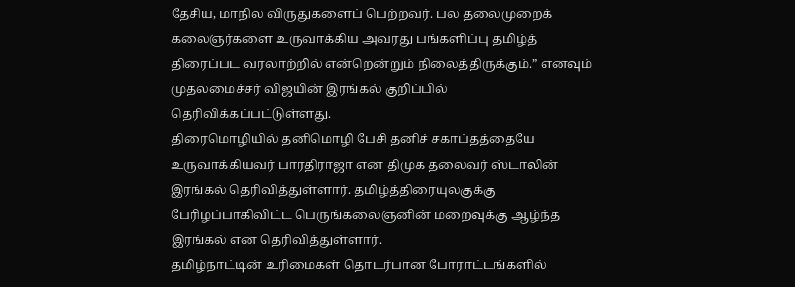தேசிய, மாநில விருதுகளைப் பெற்றவர். பல தலைமுறைக் கலைஞர்களை உருவாக்கிய அவரது பங்களிப்பு தமிழ்த் திரைப்பட வரலாற்றில் என்றென்றும் நிலைத்திருக்கும்.” எனவும் முதலமைச்சர் விஜயின் இரங்கல் குறிப்பில் தெரிவிக்கப்பட்டுள்ளது.
திரைமொழியில் தனிமொழி பேசி தனிச் சகாப்தத்தையே உருவாக்கியவர் பாரதிராஜா என திமுக தலைவர் ஸ்டாலின் இரங்கல் தெரிவித்துள்ளார். தமிழ்த்திரையுலகுக்கு பேரிழப்பாகிவிட்ட பெருங்கலைஞனின் மறைவுக்கு ஆழ்ந்த இரங்கல் என தெரிவித்துள்ளார்.
தமிழ்நாட்டின் உரிமைகள் தொடர்பான போராட்டங்களில்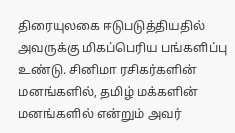திரையுலகை ஈடுபடுத்தியதில் அவருக்கு மிகப்பெரிய பங்களிப்பு உண்டு. சினிமா ரசிகர்களின் மனங்களில், தமிழ் மக்களின் மனங்களில் என்றும் அவர்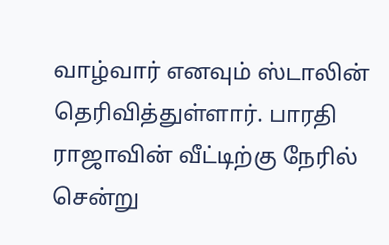வாழ்வார் எனவும் ஸ்டாலின் தெரிவித்துள்ளார். பாரதி ராஜாவின் வீட்டிற்கு நேரில் சென்று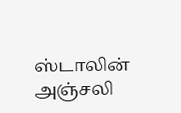ஸ்டாலின் அஞ்சலி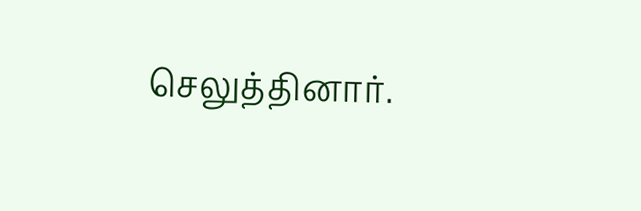செலுத்தினார்.